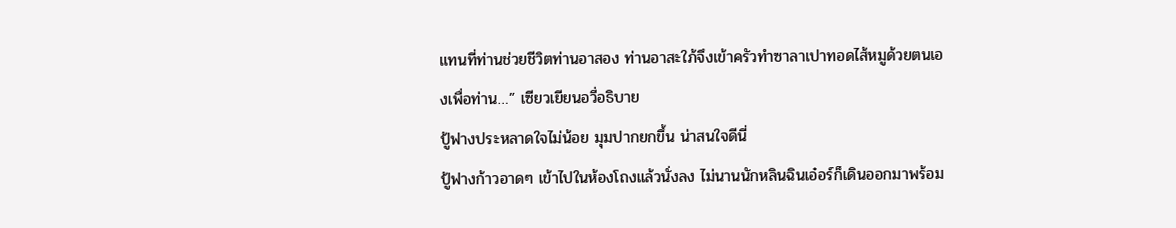แทนที่ท่านช่วยชีวิตท่านอาสอง ท่านอาสะใภ้จึงเข้าครัวทำซาลาเปาทอดไส้หมูด้วยตนเองเพื่อท่าน…” เซียวเยียนอวี่อธิบาย
ปู้ฟางประหลาดใจไม่น้อย มุมปากยกขึ้น น่าสนใจดีนี่
ปู้ฟางก้าวอาดๆ เข้าไปในห้องโถงแล้วนั่งลง ไม่นานนักหลินฉินเอ๋อร์ก็เดินออกมาพร้อม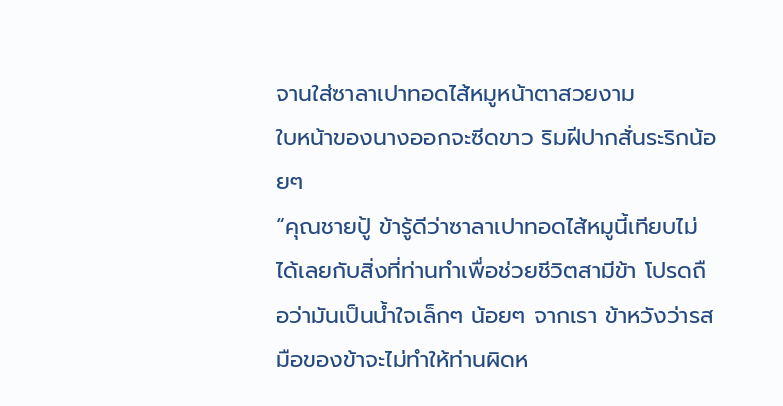จานใส่ซาลาเปาทอดไส้หมูหน้าตาสวยงาม
ใบหน้าของนางออกจะซีดขาว ริมฝีปากสั่นระริกน้อยๆ
“คุณชายปู้ ข้ารู้ดีว่าซาลาเปาทอดไส้หมูนี้เทียบไม่ได้เลยกับสิ่งที่ท่านทำเพื่อช่วยชีวิตสามีข้า โปรดถือว่ามันเป็นน้ำใจเล็กๆ น้อยๆ จากเรา ข้าหวังว่ารสมือของข้าจะไม่ทำให้ท่านผิดห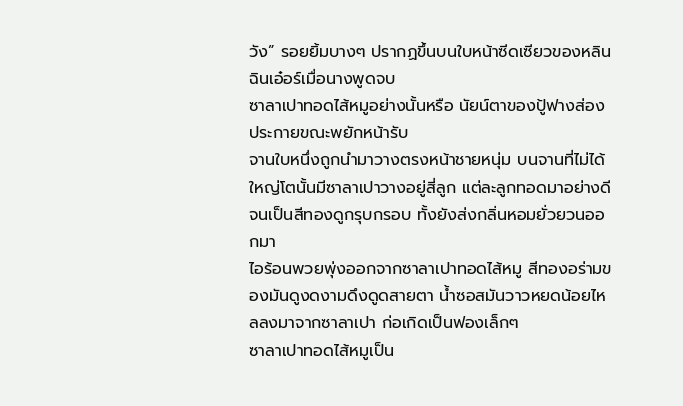วัง” รอยยิ้มบางๆ ปรากฏขึ้นบนใบหน้าซีดเซียวของหลินฉินเอ๋อร์เมื่อนางพูดจบ
ซาลาเปาทอดไส้หมูอย่างนั้นหรือ นัยน์ตาของปู้ฟางส่องประกายขณะพยักหน้ารับ
จานใบหนึ่งถูกนำมาวางตรงหน้าชายหนุ่ม บนจานที่ไม่ได้ใหญ่โตนั้นมีซาลาเปาวางอยู่สี่ลูก แต่ละลูกทอดมาอย่างดีจนเป็นสีทองดูกรุบกรอบ ทั้งยังส่งกลิ่นหอมยั่วยวนออกมา
ไอร้อนพวยพุ่งออกจากซาลาเปาทอดไส้หมู สีทองอร่ามของมันดูงดงามดึงดูดสายตา น้ำซอสมันวาวหยดน้อยไหลลงมาจากซาลาเปา ก่อเกิดเป็นฟองเล็กๆ
ซาลาเปาทอดไส้หมูเป็น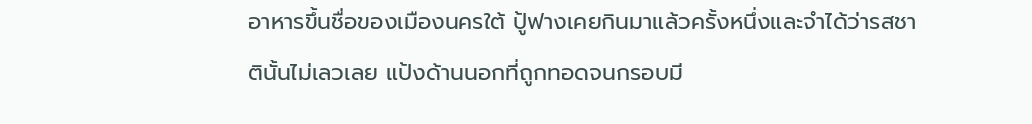อาหารขึ้นชื่อของเมืองนครใต้ ปู้ฟางเคยกินมาแล้วครั้งหนึ่งและจำได้ว่ารสชาตินั้นไม่เลวเลย แป้งด้านนอกที่ถูกทอดจนกรอบมี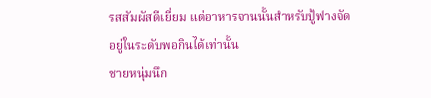รสสัมผัสดีเยี่ยม แต่อาหารจานนั้นสำหรับปู้ฟางจัดอยู่ในระดับพอกินได้เท่านั้น
ชายหนุ่มนึก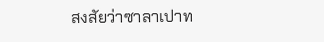สงสัยว่าซาลาเปาท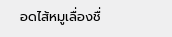อดไส้หมูเลื่องชื่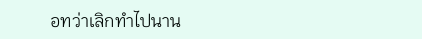อทว่าเลิกทำไปนาน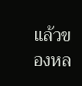แล้วของหล